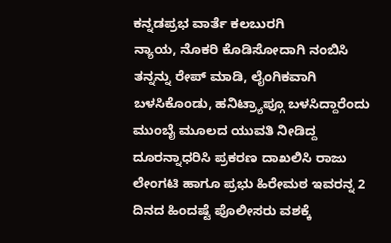ಕನ್ನಡಪ್ರಭ ವಾರ್ತೆ ಕಲಬುರಗಿ
ನ್ಯಾಯ, ನೊಕರಿ ಕೊಡಿಸೋದಾಗಿ ನಂಬಿಸಿ ತನ್ನನ್ನು ರೇಪ್ ಮಾಡಿ, ಲೈಂಗಿಕವಾಗಿ ಬಳಸಿಕೊಂಡು, ಹನಿಟ್ರ್ಯಾಪ್ಗೂ ಬಳಸಿದ್ದಾರೆಂದು ಮುಂಬೈ ಮೂಲದ ಯುವತಿ ನೀಡಿದ್ದ ದೂರನ್ನಾಧರಿಸಿ ಪ್ರಕರಣ ದಾಖಲಿಸಿ ರಾಜು ಲೇಂಗಟಿ ಹಾಗೂ ಪ್ರಭು ಹಿರೇಮಠ ಇವರನ್ನ 2 ದಿನದ ಹಿಂದಷ್ಟೆ ಪೊಲೀಸರು ವಶಕ್ಕೆ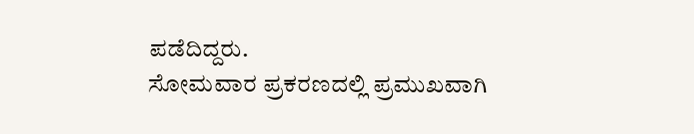ಪಡೆದಿದ್ದರು.
ಸೋಮವಾರ ಪ್ರಕರಣದಲ್ಲಿ ಪ್ರಮುಖವಾಗಿ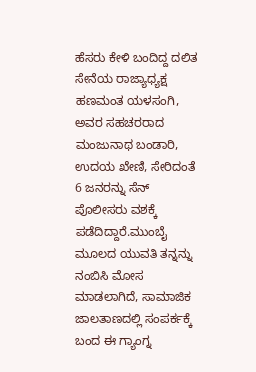ಹೆಸರು ಕೇಳಿ ಬಂದಿದ್ದ ದಲಿತ ಸೇನೆಯ ರಾಜ್ಯಾಧ್ಯಕ್ಷ ಹಣಮಂತ ಯಳಸಂಗಿ, ಅವರ ಸಹಚರರಾದ ಮಂಜುನಾಥ ಬಂಡಾರಿ, ಉದಯ ಖೇಣಿ, ಸೇರಿದಂತೆ 6 ಜನರನ್ನು ಸೆನ್ ಪೊಲೀಸರು ವಶಕ್ಕೆ ಪಡೆದಿದ್ದಾರೆ.ಮುಂಬೈ ಮೂಲದ ಯುವತಿ ತನ್ನನ್ನು ನಂಬಿಸಿ ಮೋಸ ಮಾಡಲಾಗಿದೆ, ಸಾಮಾಜಿಕ ಜಾಲತಾಣದಲ್ಲಿ ಸಂಪರ್ಕಕ್ಕೆ ಬಂದ ಈ ಗ್ಯಾಂಗ್ನ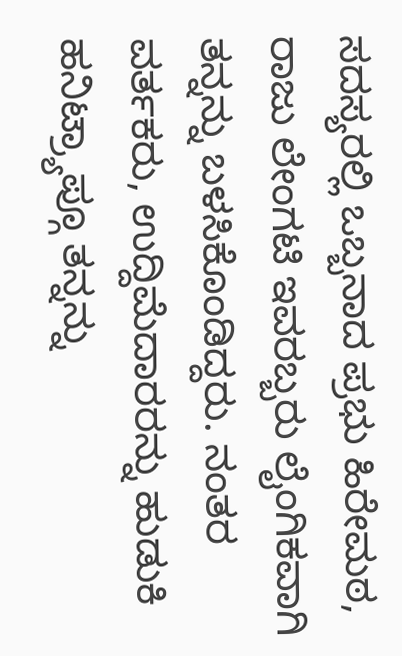ಸದಸ್ಯರಲ್ಲಿ ಒಬ್ಬನಾದ ಪ್ರಭು ಹಿರೇಮಠ, ರಾಜು ಲೇಂಗಟಿ ಇವರಬ್ಬರು ಲೈಂಗಿಕವಾಗಿ ತನ್ನನ್ನು ಬಳಸಿಕೊಂಡಿದ್ದರು. ನಂತರ ವರ್ತಕರು, ಉದ್ದಿಮೆದಾರರನ್ನು ಹುಡುಕಿ ಹನಿಟ್ರ್ಯಾಪ್ಗೂ ತನ್ನನ್ನು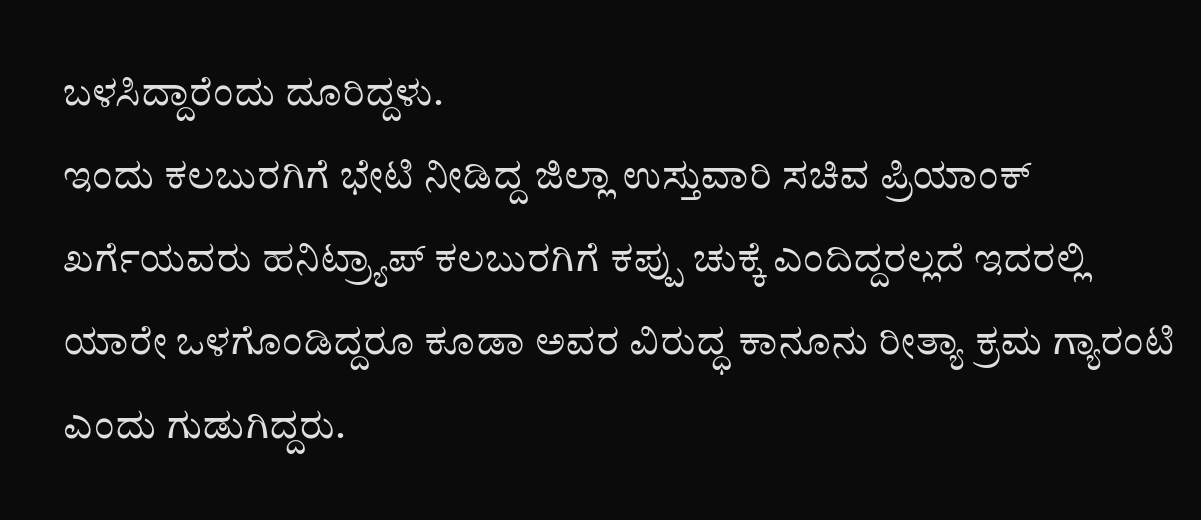ಬಳಸಿದ್ದಾರೆಂದು ದೂರಿದ್ದಳು.
ಇಂದು ಕಲಬುರಗಿಗೆ ಭೇಟಿ ನೀಡಿದ್ದ ಜಿಲ್ಲಾ ಉಸ್ತುವಾರಿ ಸಚಿವ ಪ್ರಿಯಾಂಕ್ ಖರ್ಗೆಯವರು ಹನಿಟ್ರ್ಯಾಪ್ ಕಲಬುರಗಿಗೆ ಕಪ್ಪು ಚುಕ್ಕೆ ಎಂದಿದ್ದರಲ್ಲದೆ ಇದರಲ್ಲಿ ಯಾರೇ ಒಳಗೊಂಡಿದ್ದರೂ ಕೂಡಾ ಅವರ ವಿರುದ್ಧ ಕಾನೂನು ರೀತ್ಯಾ ಕ್ರಮ ಗ್ಯಾರಂಟಿ ಎಂದು ಗುಡುಗಿದ್ದರು.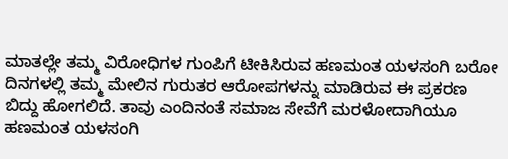ಮಾತಲ್ಲೇ ತಮ್ಮ ವಿರೋಧಿಗಳ ಗುಂಪಿಗೆ ಟೀಕಿಸಿರುವ ಹಣಮಂತ ಯಳಸಂಗಿ ಬರೋ ದಿನಗಳಲ್ಲಿ ತಮ್ಮ ಮೇಲಿನ ಗುರುತರ ಆರೋಪಗಳನ್ನು ಮಾಡಿರುವ ಈ ಪ್ರಕರಣ ಬಿದ್ದು ಹೋಗಲಿದೆ. ತಾವು ಎಂದಿನಂತೆ ಸಮಾಜ ಸೇವೆಗೆ ಮರಳೋದಾಗಿಯೂ ಹಣಮಂತ ಯಳಸಂಗಿ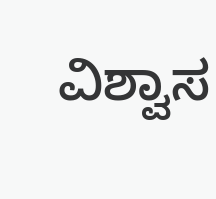ವಿಶ್ವಾಸ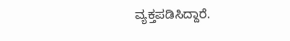ವ್ಯಕ್ತಪಡಿಸಿದ್ದಾರೆ.